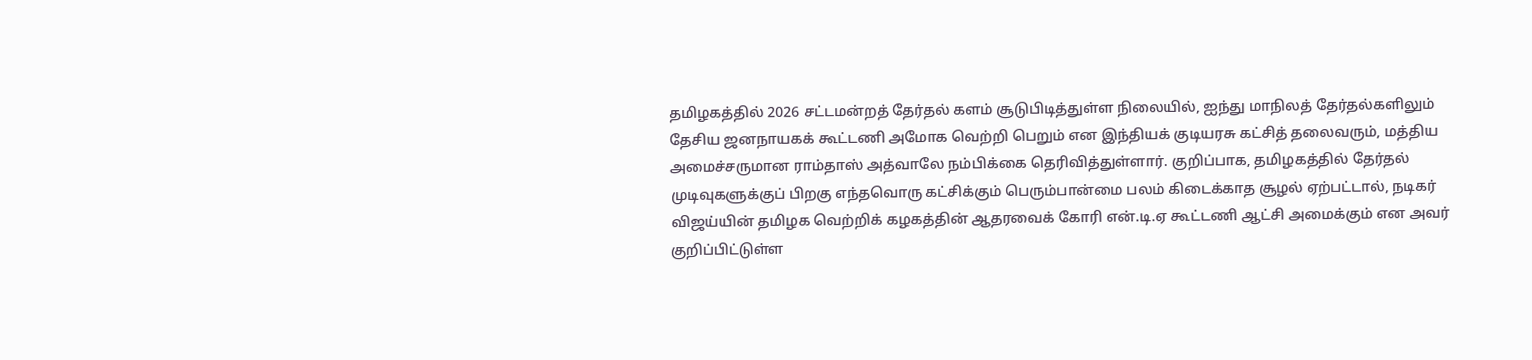தமிழகத்தில் 2026 சட்டமன்றத் தேர்தல் களம் சூடுபிடித்துள்ள நிலையில், ஐந்து மாநிலத் தேர்தல்களிலும் தேசிய ஜனநாயகக் கூட்டணி அமோக வெற்றி பெறும் என இந்தியக் குடியரசு கட்சித் தலைவரும், மத்திய அமைச்சருமான ராம்தாஸ் அத்வாலே நம்பிக்கை தெரிவித்துள்ளார். குறிப்பாக, தமிழகத்தில் தேர்தல் முடிவுகளுக்குப் பிறகு எந்தவொரு கட்சிக்கும் பெரும்பான்மை பலம் கிடைக்காத சூழல் ஏற்பட்டால், நடிகர் விஜய்யின் தமிழக வெற்றிக் கழகத்தின் ஆதரவைக் கோரி என்.டி.ஏ கூட்டணி ஆட்சி அமைக்கும் என அவர் குறிப்பிட்டுள்ள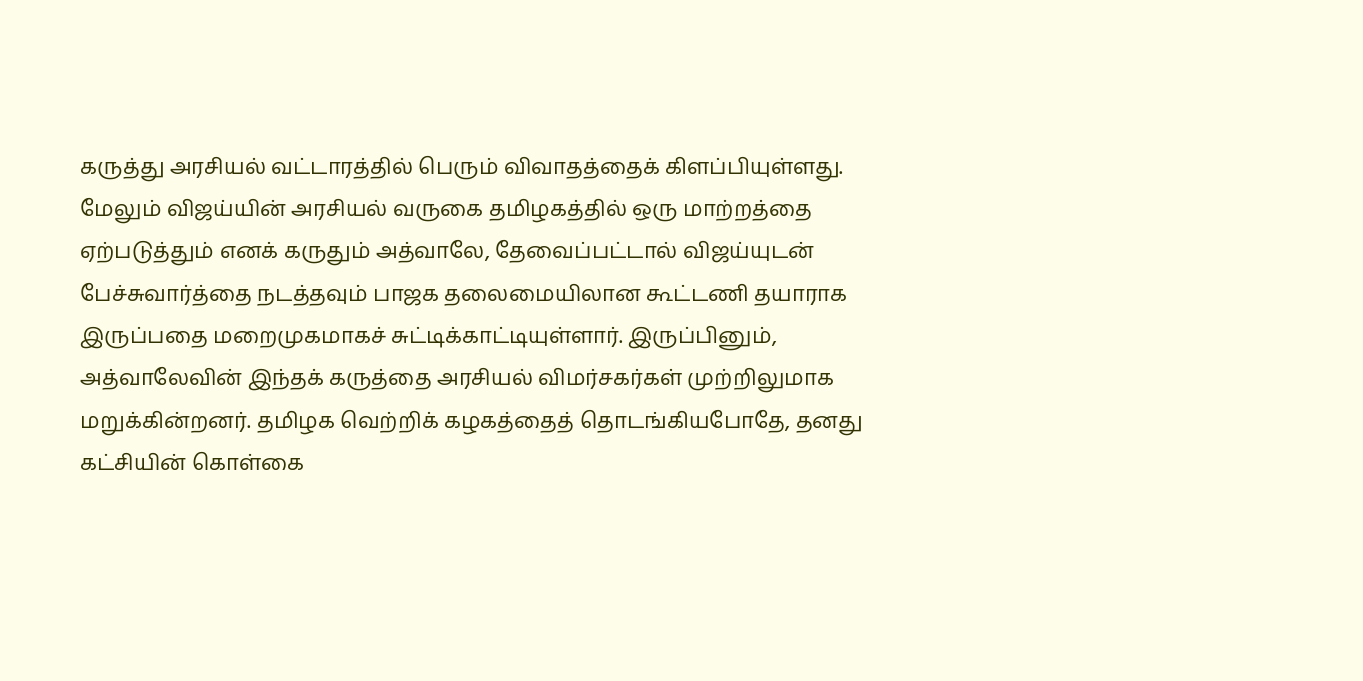கருத்து அரசியல் வட்டாரத்தில் பெரும் விவாதத்தைக் கிளப்பியுள்ளது.
மேலும் விஜய்யின் அரசியல் வருகை தமிழகத்தில் ஒரு மாற்றத்தை ஏற்படுத்தும் எனக் கருதும் அத்வாலே, தேவைப்பட்டால் விஜய்யுடன் பேச்சுவார்த்தை நடத்தவும் பாஜக தலைமையிலான கூட்டணி தயாராக இருப்பதை மறைமுகமாகச் சுட்டிக்காட்டியுள்ளார். இருப்பினும், அத்வாலேவின் இந்தக் கருத்தை அரசியல் விமர்சகர்கள் முற்றிலுமாக மறுக்கின்றனர். தமிழக வெற்றிக் கழகத்தைத் தொடங்கியபோதே, தனது கட்சியின் கொள்கை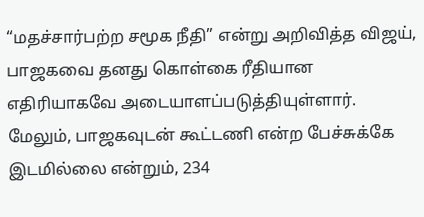“மதச்சார்பற்ற சமூக நீதி” என்று அறிவித்த விஜய், பாஜகவை தனது கொள்கை ரீதியான எதிரியாகவே அடையாளப்படுத்தியுள்ளார்.
மேலும், பாஜகவுடன் கூட்டணி என்ற பேச்சுக்கே இடமில்லை என்றும், 234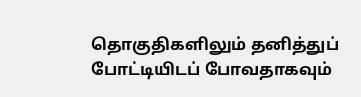தொகுதிகளிலும் தனித்துப் போட்டியிடப் போவதாகவும்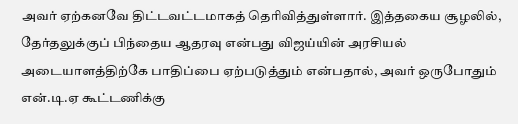அவர் ஏற்கனவே திட்டவட்டமாகத் தெரிவித்துள்ளார். இத்தகைய சூழலில், தேர்தலுக்குப் பிந்தைய ஆதரவு என்பது விஜய்யின் அரசியல் அடையாளத்திற்கே பாதிப்பை ஏற்படுத்தும் என்பதால், அவர் ஒருபோதும் என்.டி.ஏ கூட்டணிக்கு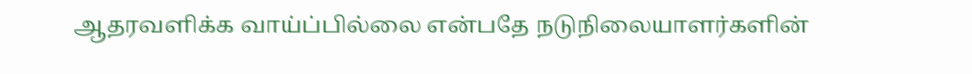ஆதரவளிக்க வாய்ப்பில்லை என்பதே நடுநிலையாளர்களின்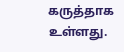கருத்தாக உள்ளது.